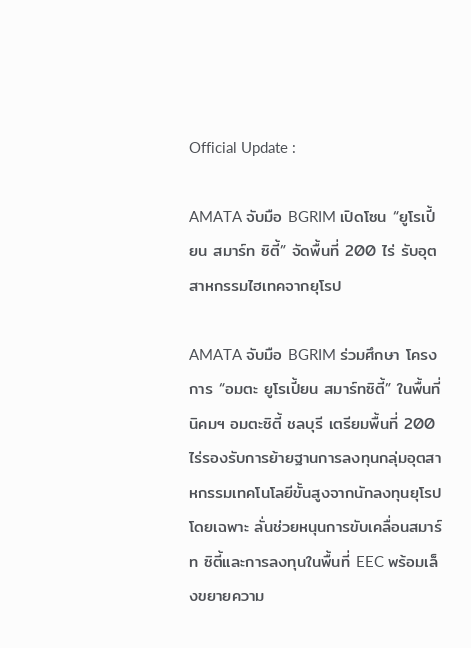Official Update :

AMATA จับมือ BGRIM เปิดโซน “ยูโรเปี้ยน สมาร์ท ซิตี้” จัดพื้นที่ 200 ไร่ รับอุตสาหกรรมไฮเทคจากยุโรป

AMATA จับมือ BGRIM ร่วมศึกษา โครงการ “อมตะ ยูโรเปี้ยน สมาร์ทซิตี้” ในพื้นที่นิคมฯ อมตะซิตี้ ชลบุรี เตรียมพื้นที่ 200 ไร่รองรับการย้ายฐานการลงทุนกลุ่มอุตสาหกรรมเทคโนโลยีขั้นสูงจากนักลงทุนยุโรปโดยเฉพาะ ลั่นช่วยหนุนการขับเคลื่อนสมาร์ท ซิตี้และการลงทุนในพื้นที่ EEC พร้อมเล็งขยายความ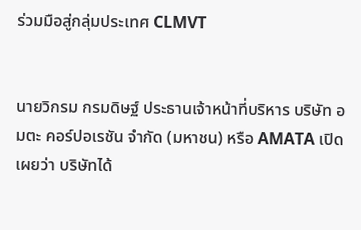ร่วมมือสู่กลุ่มประเทศ CLMVT


นายวิกรม กรมดิษฐ์ ประธานเจ้าหน้าที่บริหาร บริษัท อมตะ คอร์ปอเรชัน จำกัด (มหาชน) หรือ AMATA เปิดเผยว่า บริษัทได้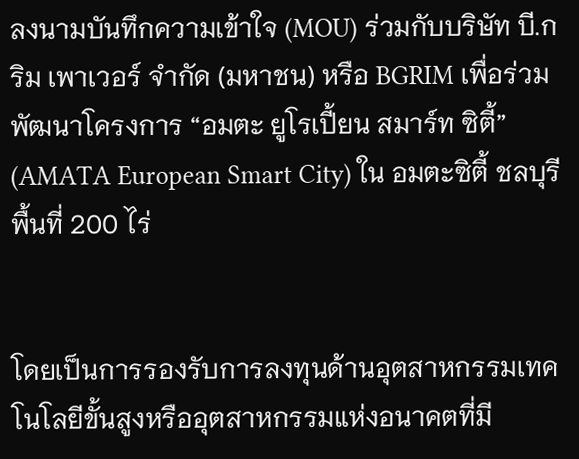ลงนามบันทึกความเข้าใจ (MOU) ร่วมกับบริษัท บี.กริม เพาเวอร์ จำกัด (มหาชน) หรือ BGRIM เพื่อร่วมพัฒนาโครงการ “อมตะ ยูโรเปี้ยน สมาร์ท ซิตี้”  (AMATA European Smart City) ใน อมตะซิตี้ ชลบุรี พื้นที่ 200 ไร่


โดยเป็นการรองรับการลงทุนด้านอุตสาหกรรมเทคโนโลยีขั้นสูงหรืออุตสาหกรรมแห่งอนาคตที่มี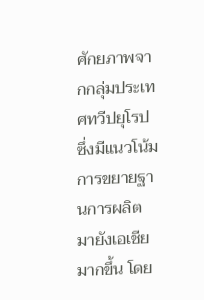ศักยภาพจากกลุ่มประเทศทวีปยุโรป ซึ่งมีแนวโน้มการขยายฐานการผลิตมายังเอเชียมากขึ้น โดย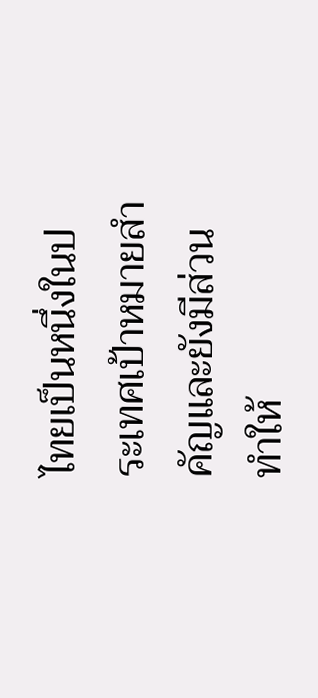ไทยเป็นหนึ่งในประเทศเป้าหมายสำคัญและยังมีส่วนทำให้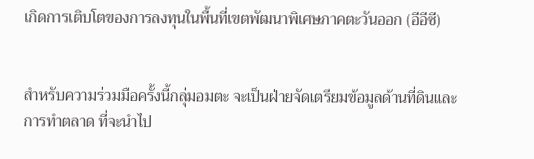เกิดการเติบโตของการลงทุนในพื้นที่เขตพัฒนาพิเศษภาคตะวันออก (อีอีซี)


สำหรับความร่วมมือครั้งนี้กลุ่มอมตะ จะเป็นฝ่ายจัดเตรียมข้อมูลด้านที่ดินและการทำตลาด ที่จะนำไป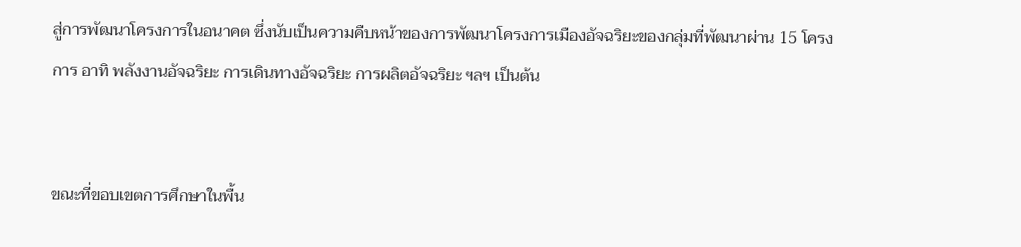สู่การพัฒนาโครงการในอนาคต ซึ่งนับเป็นความคืบหน้าของการพัฒนาโครงการเมืองอัจฉริยะของกลุ่มที่พัฒนาผ่าน 15 โครงการ อาทิ พลังงานอัจฉริยะ การเดินทางอัจฉริยะ การผลิตอัจฉริยะ ฯลฯ เป็นต้น


ขณะที่ขอบเขตการศึกษาในพื้น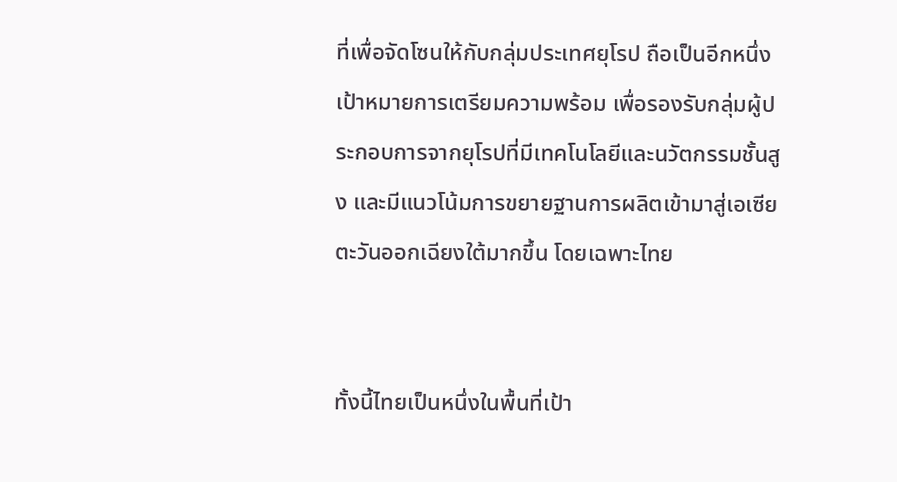ที่เพื่อจัดโซนให้กับกลุ่มประเทศยุโรป ถือเป็นอีกหนึ่งเป้าหมายการเตรียมความพร้อม เพื่อรองรับกลุ่มผู้ประกอบการจากยุโรปที่มีเทคโนโลยีและนวัตกรรมชั้นสูง และมีแนวโน้มการขยายฐานการผลิตเข้ามาสู่เอเซียตะวันออกเฉียงใต้มากขึ้น โดยเฉพาะไทย


ทั้งนี้ไทยเป็นหนึ่งในพื้นที่เป้า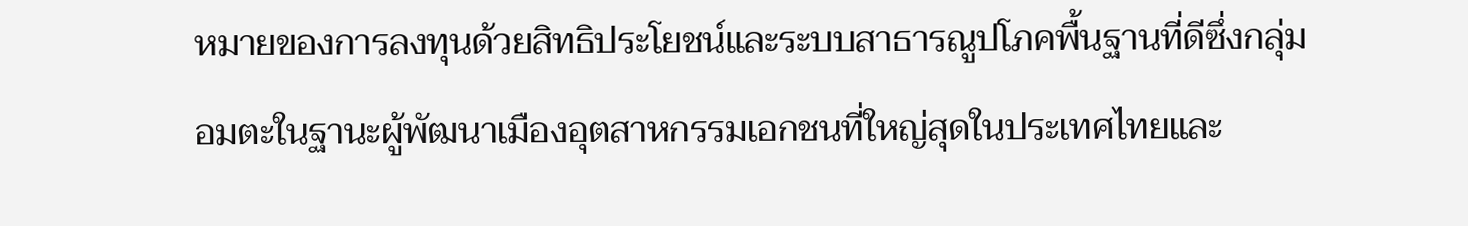หมายของการลงทุนด้วยสิทธิประโยชน์และระบบสาธารณูปโภคพื้นฐานที่ดีซึ่งกลุ่มอมตะในฐานะผู้พัฒนาเมืองอุตสาหกรรมเอกชนที่ใหญ่สุดในประเทศไทยและ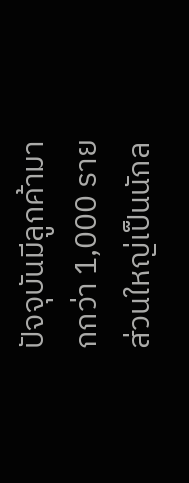ปัจจุบันมีลูกค้ามากกว่า 1,000 ราย ส่วนใหญ่เป็นนักล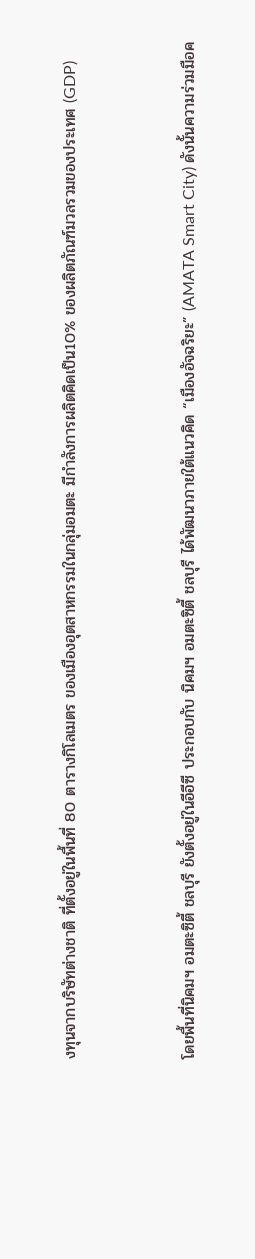งทุนจากบริษัทต่างชาติ ที่ตั้งอยู่ในพื้นที่ 80 ตารางกิโลเมตร ของเมืองอุตสาหกรรมในกลุ่มอมตะ มีกำลังการผลิตคิดเป็น10% ของผลิตภัณฑ์มวลรวมของประเทศ (GDP)


โดยพื้นที่นิคมฯ อมตะซิตี้ ชลบุรี ยังตั้งอยู่ในอีอีซี ประกอบกับ นิคมฯ อมตะซิตี้ ชลบุรี ได้พัฒนาภายใต้แนวคิด “เมืองอัจฉริยะ” (AMATA Smart City) ดังนั้นความร่วมมือค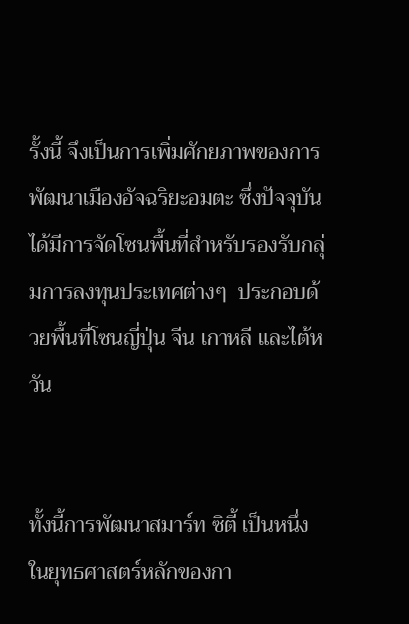รั้งนี้ จึงเป็นการเพิ่มศักยภาพของการพัฒนาเมืองอัจฉริยะอมตะ ซึ่งปัจจุบันได้มีการจัดโซนพื้นที่สำหรับรองรับกลุ่มการลงทุนประเทศต่างๆ  ประกอบด้วยพื้นที่โซนญี่ปุ่น จีน เกาหลี และไต้หวัน


ทั้งนี้การพัฒนาสมาร์ท ซิตี้ เป็นหนึ่งในยุทธศาสตร์หลักของกา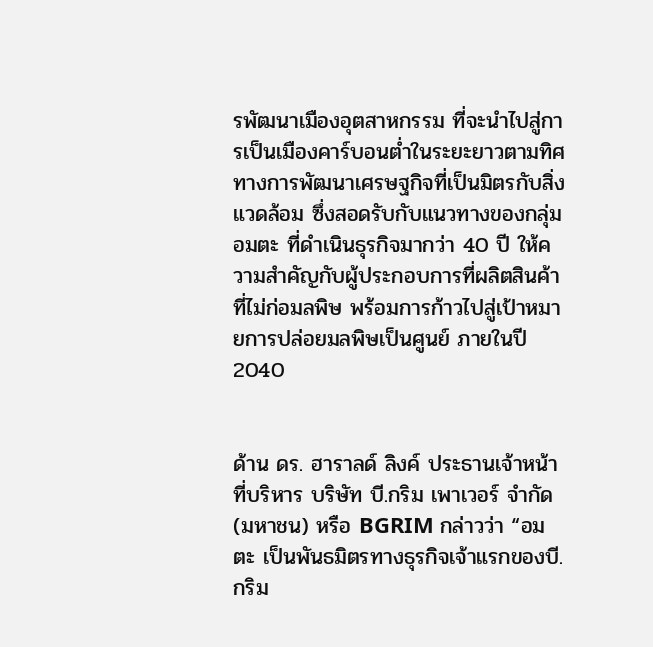รพัฒนาเมืองอุตสาหกรรม ที่จะนำไปสู่การเป็นเมืองคาร์บอนต่ำในระยะยาวตามทิศทางการพัฒนาเศรษฐกิจที่เป็นมิตรกับสิ่งแวดล้อม ซึ่งสอดรับกับแนวทางของกลุ่มอมตะ ที่ดำเนินธุรกิจมากว่า 40 ปี ให้ความสำคัญกับผู้ประกอบการที่ผลิตสินค้าที่ไม่ก่อมลพิษ พร้อมการก้าวไปสู่เป้าหมายการปล่อยมลพิษเป็นศูนย์ ภายในปี 2040


ด้าน ดร. ฮาราลด์ ลิงค์ ประธานเจ้าหน้าที่บริหาร บริษัท บี.กริม เพาเวอร์ จำกัด (มหาชน) หรือ BGRIM กล่าวว่า “อมตะ เป็นพันธมิตรทางธุรกิจเจ้าแรกของบี.กริม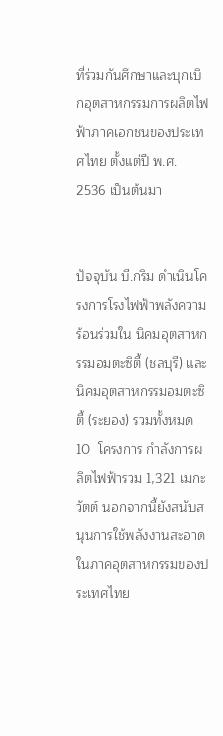ที่ร่วมกันศึกษาและบุกเบิกอุตสาหกรรมการผลิตไฟฟ้าภาคเอกชนของประเทศไทย ตั้งแต่ปี พ.ศ. 2536 เป็นต้นมา


ปัจจุบัน บี.กริม ดำเนินโครงการโรงไฟฟ้าพลังความร้อนร่วมใน นิคมอุตสาหกรรมอมตะซิตี้ (ชลบุรี) และนิคมอุตสาหกรรมอมตะซิตี้ (ระยอง) รวมทั้งหมด 10  โครงการ กำลังการผลิตไฟฟ้ารวม 1,321 เมกะวัตต์ นอกจากนี้ยังสนับสนุนการใช้พลังงานสะอาดในภาคอุตสาหกรรมของประเทศไทย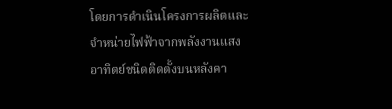โดยการดำเนินโครงการผลิตและจำหน่ายไฟฟ้าจากพลังงานแสงอาทิตย์ชนิดติดตั้งบนหลังคา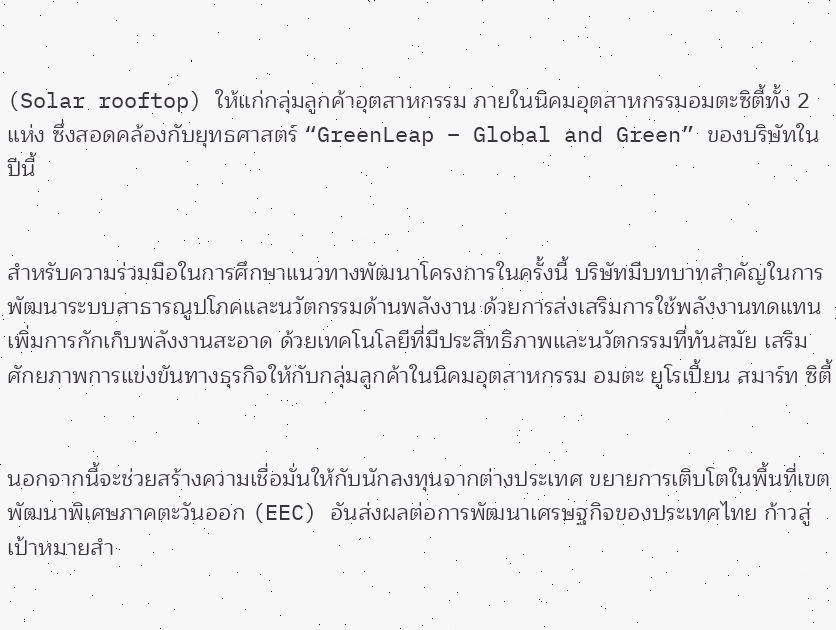(Solar rooftop) ให้แก่กลุ่มลูกค้าอุตสาหกรรม ภายในนิคมอุตสาหกรรมอมตะซิตี้ทั้ง 2 แห่ง ซึ่งสอดคล้องกับยุทธศาสตร์ “GreenLeap – Global and Green” ของบริษัทในปีนี้


สำหรับความร่วมมือในการศึกษาแนวทางพัฒนาโครงการในครั้งนี้ บริษัทมีบทบาทสำคัญในการพัฒนาระบบสาธารณูปโภคและนวัตกรรมด้านพลังงาน ด้วยการส่งเสริมการใช้พลังงานทดแทน เพิ่มการกักเก็บพลังงานสะอาด ด้วยเทคโนโลยีที่มีประสิทธิภาพและนวัตกรรมที่ทันสมัย เสริมศักยภาพการแข่งขันทางธุรกิจให้กับกลุ่มลูกค้าในนิคมอุตสาหกรรม อมตะ ยูโรเปี้ยน สมาร์ท ซิตี้


นอกจากนี้จะช่วยสร้างความเชื่อมั่นให้กับนักลงทุนจากต่างประเทศ ขยายการเติบโตในพื้นที่เขตพัฒนาพิเศษภาคตะวันออก (EEC) อันส่งผลต่อการพัฒนาเศรษฐกิจของประเทศไทย ก้าวสู่เป้าหมายสำ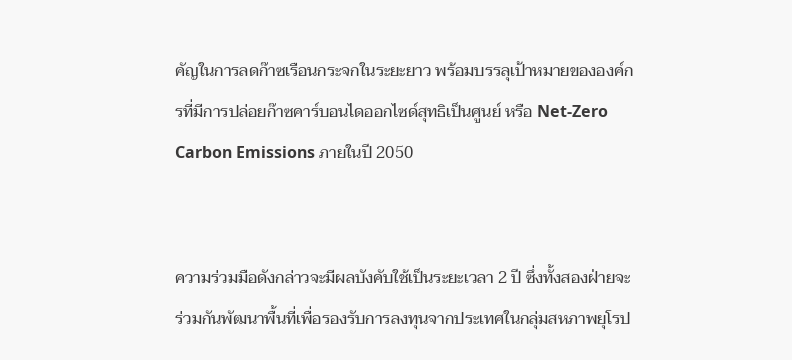คัญในการลดก๊าซเรือนกระจกในระยะยาว พร้อมบรรลุเป้าหมายขององค์กรที่มีการปล่อยก๊าซคาร์บอนไดออกไซด์สุทธิเป็นศูนย์ หรือ Net-Zero Carbon Emissions ภายในปี 2050


ความร่วมมือดังกล่าวจะมีผลบังคับใช้เป็นระยะเวลา 2 ปี ซึ่งทั้งสองฝ่ายจะร่วมกันพัฒนาพื้นที่เพื่อรองรับการลงทุนจากประเทศในกลุ่มสหภาพยุโรป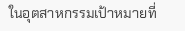ในอุตสาหกรรมเป้าหมายที่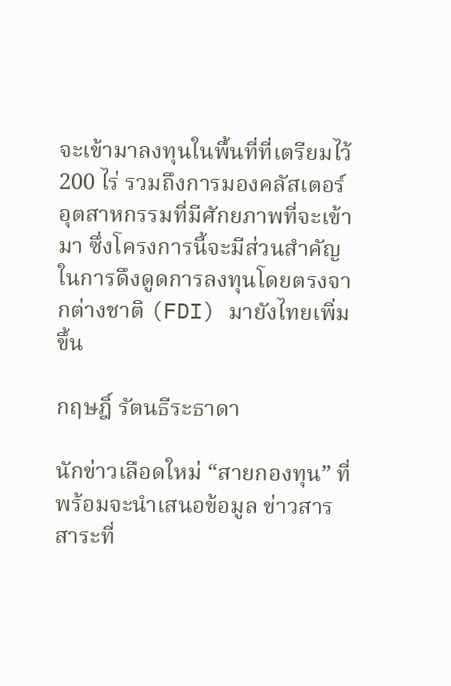จะเข้ามาลงทุนในพื้นที่ที่เตรียมไว้ 200 ไร่ รวมถึงการมองคลัสเตอร์อุตสาหกรรมที่มีศักยภาพที่จะเข้ามา ซึ่งโครงการนี้จะมีส่วนสำคัญในการดึงดูดการลงทุนโดยตรงจากต่างชาติ (FDI) มายังไทยเพิ่มขึ้น

กฤษฎิ์ รัตนธีระธาดา

นักข่าวเลือดใหม่ “สายกองทุน” ที่พร้อมจะนำเสนอข้อมูล ข่าวสาร สาระที่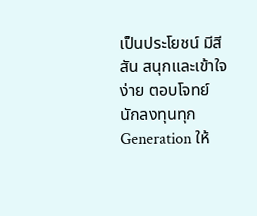เป็นประโยชน์ มีสีสัน สนุกและเข้าใจง่าย ตอบโจทย์นักลงทุนทุก Generation ให้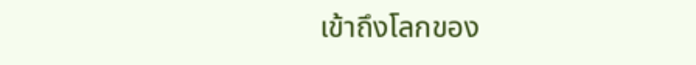เข้าถึงโลกของ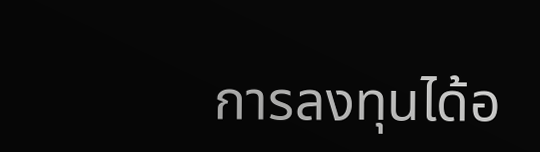การลงทุนได้อ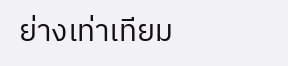ย่างเท่าเทียม